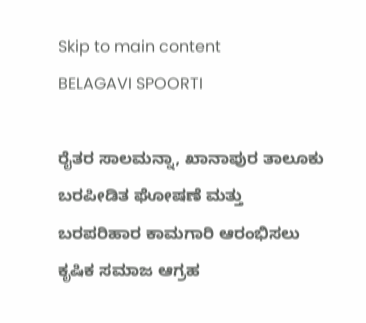Skip to main content
BELAGAVI SPOORTI

ರೈತರ ಸಾಲಮನ್ನಾ, ಖಾನಾಪುರ ತಾಲೂಕು ಬರಪೀಡಿತ ಘೋಷಣೆ ಮತ್ತು ಬರಪರಿಹಾರ ಕಾಮಗಾರಿ ಆರಂಭಿಸಲು ಕೃಷಿಕ ಸಮಾಜ ಆಗ್ರಹ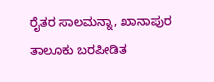ರೈತರ ಸಾಲಮನ್ನಾ, ಖಾನಾಪುರ ತಾಲೂಕು ಬರಪೀಡಿತ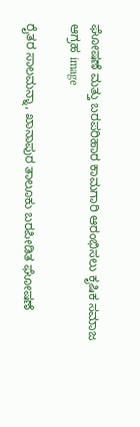ಘೋಷಣೆ ಮತ್ತು ಬರಪರಿಹಾರ ಕಾಮಗಾರಿ ಆರಂಭಿಸಲು ಕೃಷಿಕ ಸಮಾಜ ಆಗ್ರಹ image

ರೈತರ ಸಾಲಮನ್ನಾ, ಖಾನಾಪುರ ತಾಲೂಕು ಬರಪೀಡಿತ ಘೋಷಣೆ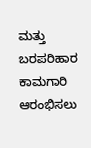ಮತ್ತು ಬರಪರಿಹಾರ ಕಾಮಗಾರಿ ಆರಂಭಿಸಲು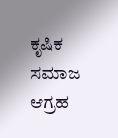ಕೃಷಿಕ ಸಮಾಜ ಆಗ್ರಹ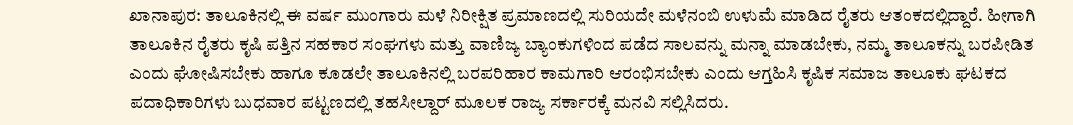ಖಾನಾಪುರ: ತಾಲೂಕಿನಲ್ಲಿ ಈ ವರ್ಷ ಮುಂಗಾರು ಮಳೆ ನಿರೀಕ್ಷಿತ ಪ್ರಮಾಣದಲ್ಲಿ ಸುರಿಯದೇ ಮಳೆ‌ನಂಬಿ ಉಳುಮೆ ಮಾಡಿದ ರೈತರು ಆತಂಕದಲ್ಲಿದ್ದಾರೆ. ಹೀಗಾಗಿ ತಾಲೂಕಿನ ರೈತರು ಕೃಷಿ ಪತ್ತಿನ ಸಹಕಾರ ಸಂಘಗಳು ಮತ್ತು ವಾಣಿಜ್ಯ ಬ್ಯಾಂಕುಗಳಿಂದ ಪಡೆದ ಸಾಲವನ್ನು ಮನ್ನಾ ಮಾಡಬೇಕು, ನಮ್ಮ ತಾಲೂಕನ್ನು ಬರಪೀಡಿತ ಎಂದು ಘೋಷಿಸಬೇಕು ಹಾಗೂ ಕೂಡಲೇ ತಾಲೂಕಿನಲ್ಲಿ ಬರಪರಿಹಾರ ಕಾಮಗಾರಿ ಆರಂಭಿಸಬೇಕು ಎಂದು ಆಗ್ತಹಿಸಿ ಕೃಷಿಕ ಸಮಾಜ ತಾಲೂಕು ಘಟಕದ ಪದಾಧಿಕಾರಿಗಳು ಬುಧವಾರ ಪಟ್ಟಣದಲ್ಲಿ ತಹಸೀಲ್ದಾರ್ ಮೂಲಕ‌ ರಾಜ್ಯ ಸರ್ಕಾರಕ್ಕೆ ಮನವಿ ಸಲ್ಲಿಸಿದರು.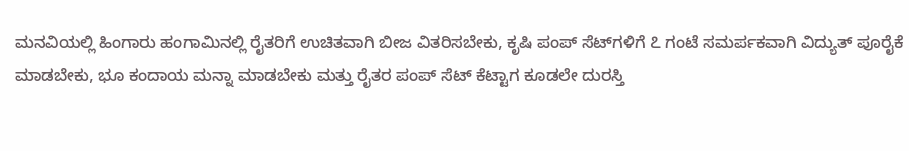ಮನವಿಯಲ್ಲಿ ಹಿಂಗಾರು ಹಂಗಾಮಿನಲ್ಲಿ ರೈತರಿಗೆ ಉಚಿತವಾಗಿ ಬೀಜ ವಿತರಿಸಬೇಕು, ಕೃಷಿ ಪಂಪ್ ಸೆಟ್‌ಗಳಿಗೆ ೭ ಗಂಟೆ ಸಮರ್ಪಕವಾಗಿ ವಿದ್ಯುತ್ ಪೂರೈಕೆ ಮಾಡಬೇಕು, ಭೂ ಕಂದಾಯ ಮನ್ನಾ ಮಾಡಬೇಕು ಮತ್ತು ರೈತರ ಪಂಪ್ ಸೆಟ್ ಕೆಟ್ಟಾಗ ಕೂಡಲೇ ದುರಸ್ತಿ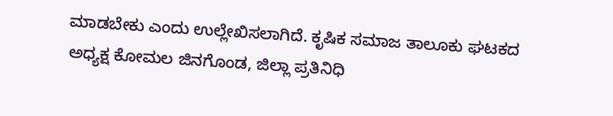ಮಾಡಬೇಕು ಎಂದು ಉಲ್ಲೇಖಿಸಲಾಗಿದೆ. ಕೃಷಿಕ ಸಮಾಜ ತಾಲೂಕು ಘಟಕದ ಅಧ್ಯಕ್ಷ ಕೋಮಲ ಜಿನಗೊಂಡ, ಜಿಲ್ಲಾ ಪ್ರತಿನಿಧಿ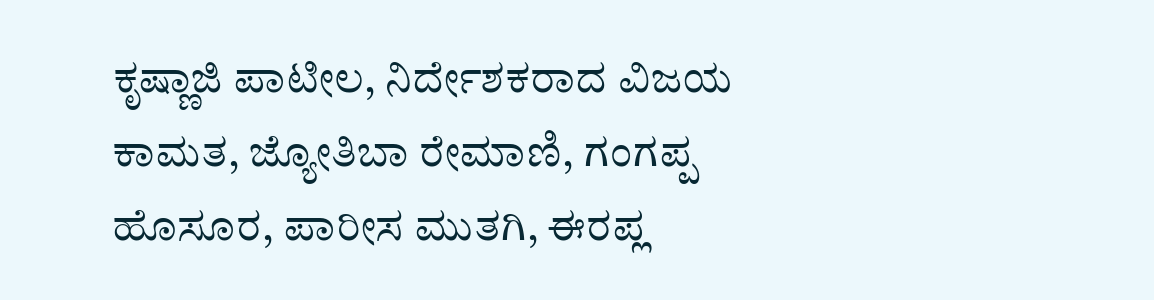ಕೃಷ್ಣಾಜಿ ಪಾಟೀಲ, ನಿರ್ದೇಶಕರಾದ ವಿಜಯ ಕಾಮತ, ಜ್ಯೋತಿಬಾ ರೇಮಾಣಿ, ಗಂಗಪ್ಪ ಹೊಸೂರ, ಪಾರೀಸ ಮುತಗಿ, ಈರಪ್ಲ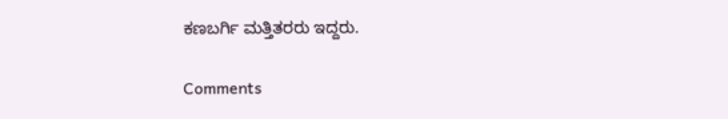ಕಣಬರ್ಗಿ ಮತ್ತಿತರರು ಇದ್ದರು.

Comments